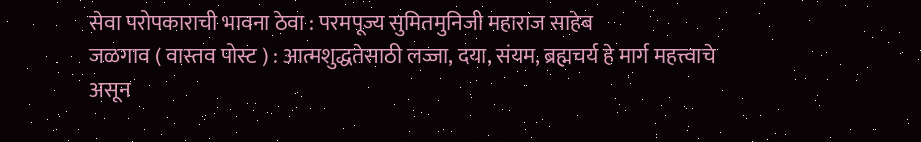सेवा परोपकाराची भावना ठेवा : परमपूज्य सुमितमुनिजी महाराज साहेब
जळगाव ( वास्तव पोस्ट ) : आत्मशुद्धतेसाठी लज्जा, दया, संयम, ब्रह्मचर्य हे मार्ग महत्त्वाचे असून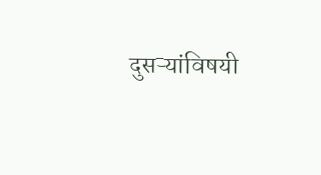दुसऱ्यांविषयी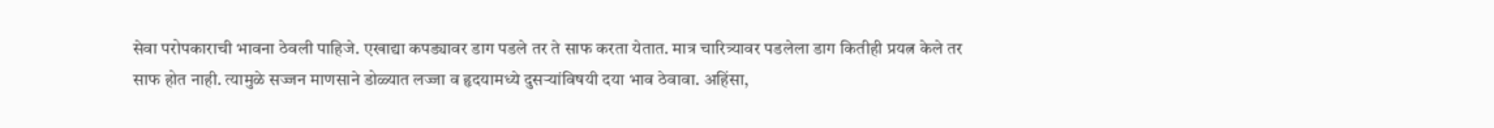सेवा परोपकाराची भावना ठेवली पाहिजे. एखाद्या कपड्यावर डाग पडले तर ते साफ करता येतात. मात्र चारित्र्यावर पडलेला डाग कितीही प्रयत्न केले तर साफ होत नाही. त्यामुळे सज्जन माणसाने डोळ्यात लज्जा व हृदयामध्ये दुसऱ्यांविषयी दया भाव ठेवावा. अहिंसा,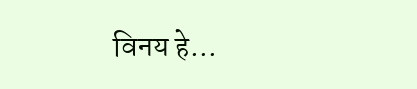विनय हे…